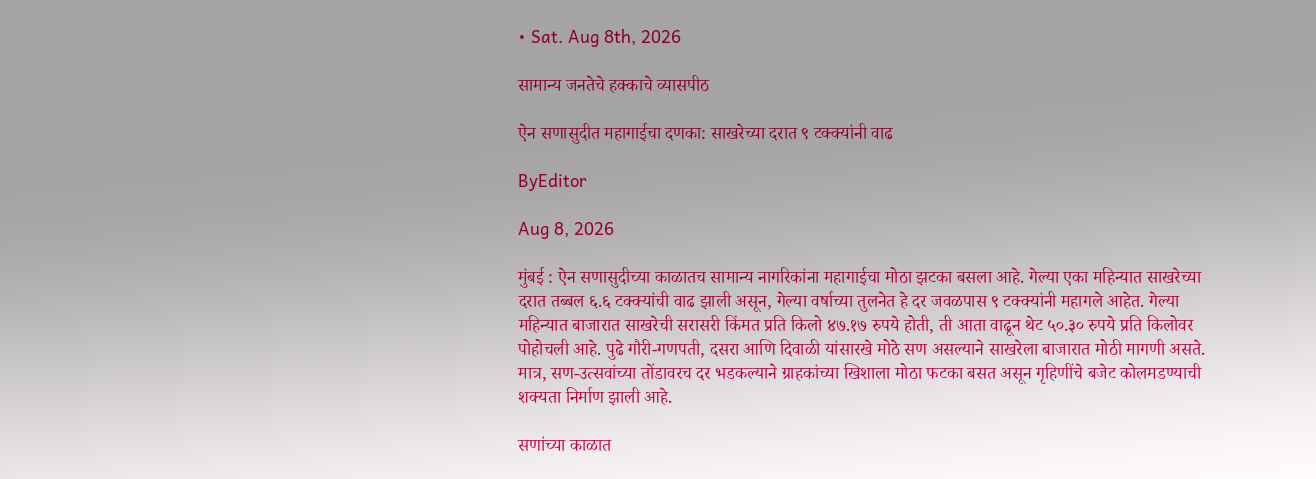• Sat. Aug 8th, 2026

सामान्य जनतेचे हक्काचे व्यासपीठ

ऐन सणासुदीत महागाईचा दणका: साखरेच्या दरात ९ टक्क्यांनी वाढ

ByEditor

Aug 8, 2026

मुंबई : ऐन सणासुदीच्या काळातच सामान्य नागरिकांना महागाईचा मोठा झटका बसला आहे. गेल्या एका महिन्यात साखरेच्या दरात तब्बल ६.६ टक्क्यांची वाढ झाली असून, गेल्या वर्षाच्या तुलनेत हे दर जवळपास ९ टक्क्यांनी महागले आहेत. गेल्या महिन्यात बाजारात साखरेची सरासरी किंमत प्रति किलो ४७.१७ रुपये होती, ती आता वाढून थेट ५०.३० रुपये प्रति किलोवर पोहोचली आहे. पुढे गौरी-गणपती, दसरा आणि दिवाळी यांसारखे मोठे सण असल्याने साखरेला बाजारात मोठी मागणी असते. मात्र, सण-उत्सवांच्या तोंडावरच दर भडकल्याने ग्राहकांच्या खिशाला मोठा फटका बसत असून गृहिणींचे बजेट कोलमडण्याची शक्यता निर्माण झाली आहे.

सणांच्या काळात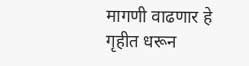मागणी वाढणार हे गृहीत धरून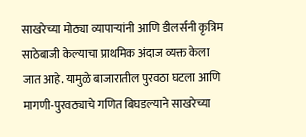साखरेच्या मोठ्या व्यापाऱ्यांनी आणि डीलर्सनी कृत्रिम साठेबाजी केल्याचा प्राथमिक अंदाज व्यक्त केला जात आहे. यामुळे बाजारातील पुरवठा घटला आणि मागणी-पुरवठ्याचे गणित बिघडल्याने साखरेच्या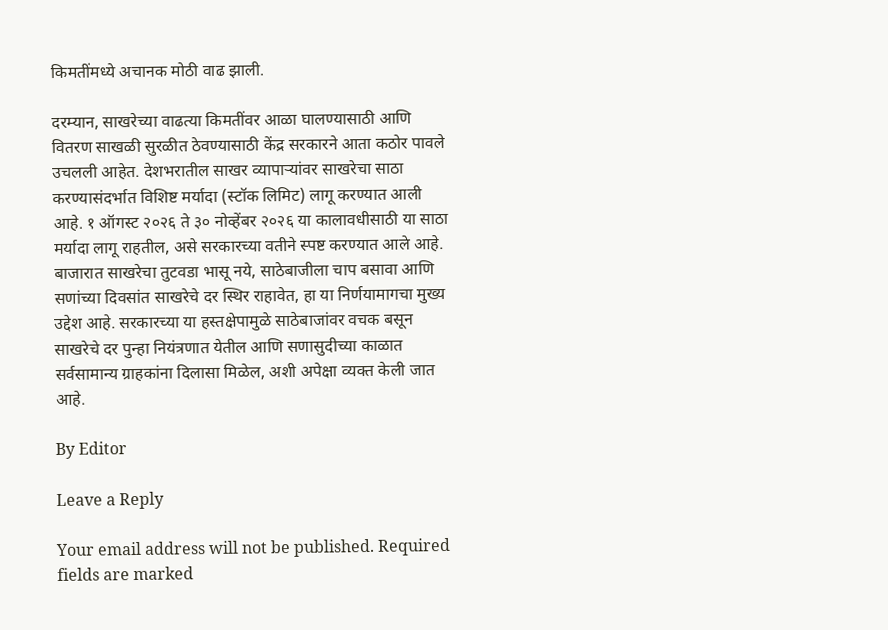किमतींमध्ये अचानक मोठी वाढ झाली.

दरम्यान, साखरेच्या वाढत्या किमतींवर आळा घालण्यासाठी आणि वितरण साखळी सुरळीत ठेवण्यासाठी केंद्र सरकारने आता कठोर पावले उचलली आहेत. देशभरातील साखर व्यापाऱ्यांवर साखरेचा साठा करण्यासंदर्भात विशिष्ट मर्यादा (स्टॉक लिमिट) लागू करण्यात आली आहे. १ ऑगस्ट २०२६ ते ३० नोव्हेंबर २०२६ या कालावधीसाठी या साठा मर्यादा लागू राहतील, असे सरकारच्या वतीने स्पष्ट करण्यात आले आहे. बाजारात साखरेचा तुटवडा भासू नये, साठेबाजीला चाप बसावा आणि सणांच्या दिवसांत साखरेचे दर स्थिर राहावेत, हा या निर्णयामागचा मुख्य उद्देश आहे. सरकारच्या या हस्तक्षेपामुळे साठेबाजांवर वचक बसून साखरेचे दर पुन्हा नियंत्रणात येतील आणि सणासुदीच्या काळात सर्वसामान्य ग्राहकांना दिलासा मिळेल, अशी अपेक्षा व्यक्त केली जात आहे.

By Editor

Leave a Reply

Your email address will not be published. Required fields are marked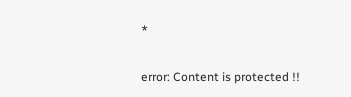*

error: Content is protected !!